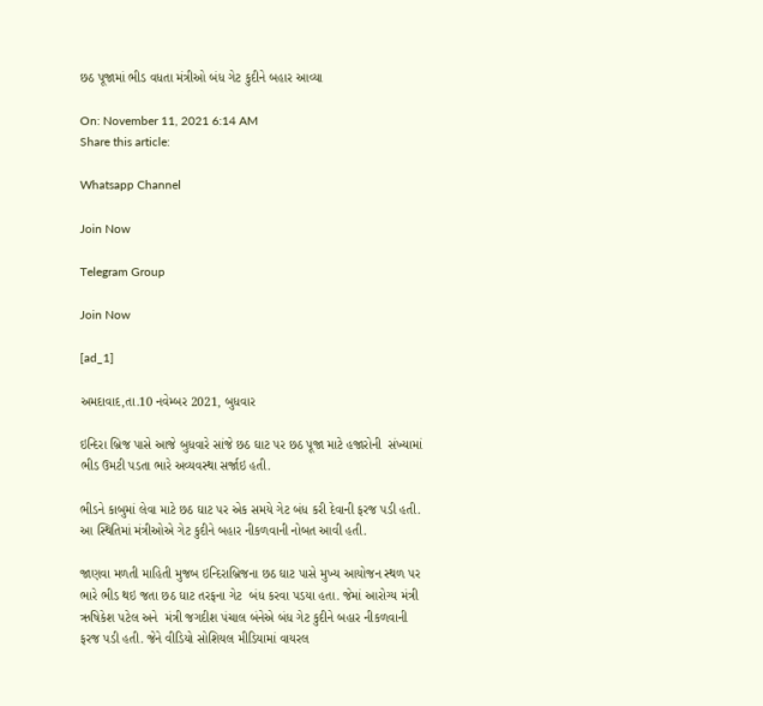છઠ પૂજામાં ભીડ વધતા મંત્રીઓ બંધ ગેટ કુદીને બહાર આવ્યા

On: November 11, 2021 6:14 AM
Share this article:

Whatsapp Channel

Join Now

Telegram Group

Join Now

[ad_1]

અમદાવાદ,તા.10 નવેમ્બર 2021, બુધવાર

ઇન્દિરા બ્રિજ પાસે આજે બુધવારે સાંજે છઠ ઘાટ પર છઠ પૂજા માટે હજારોની  સંખ્યામાં ભીડ ઉમટી પડતા ભારે અવ્યવસ્થા સર્જાઇ હતી.

ભીડને કાબુમાં લેવા માટે છઠ ઘાટ પર એક સમયે ગેટ બંધ કરી દેવાની ફરજ પડી હતી. આ સ્થિતિમાં મંત્રીઓએ ગેટ કુદીને બહાર નીકળવાની નોબત આવી હતી.

જાણવા મળતી માહિતી મુજબ ઇન્દિરાબ્રિજના છઠ ઘાટ પાસે મુખ્ય આયોજન સ્થળ પર ભારે ભીડ થઇ જતા છઠ ઘાટ તરફના ગેટ  બંધ કરવા પડયા હતા. જેમાં આરોગ્ય મંત્રી ઋષિકેશ પટેલ અને  મંત્રી જગદીશ પંચાલ બંનેએ બંધ ગેટ કુદીને બહાર નીકળવાની ફરજ પડી હતી. જેને વીડિયો સોશિયલ મીડિયામાં વાયરલ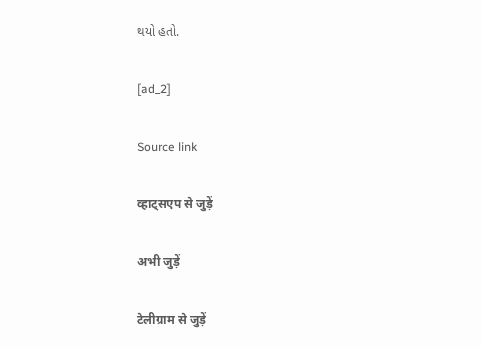થયો હતો.

[ad_2]

Source link

व्हाट्सएप से जुड़ें

अभी जुड़ें

टेलीग्राम से जुड़ें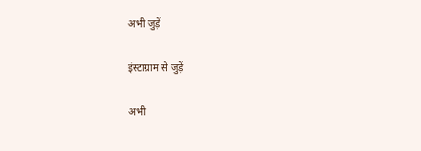अभी जुड़ें

इंस्टाग्राम से जुड़ें

अभी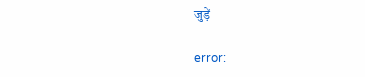जुड़ें

error: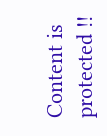Content is protected !!